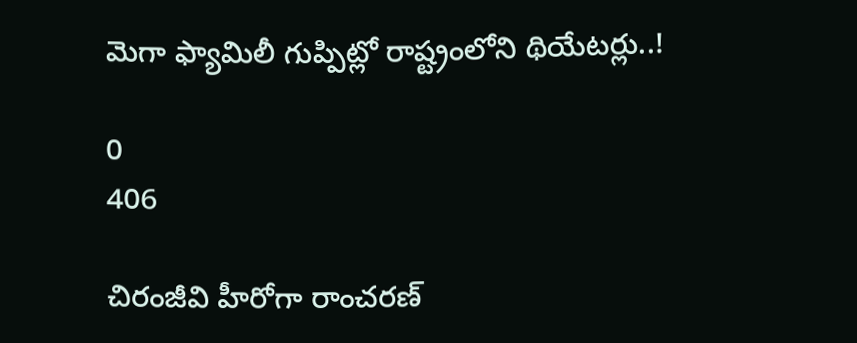మెగా ఫ్యామిలీ గుప్పిట్లో రాష్ట్రంలోని థియేటర్లు..!

0
406

చిరంజీవి హీరోగా రాంచరణ్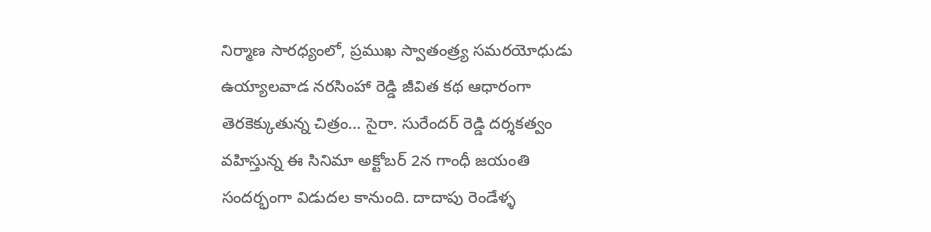నిర్మాణ సారధ్యంలో, ప్రముఖ స్వాతంత్ర్య సమరయోధుడు ఉయ్యాలవాడ నరసింహా రెడ్డి జీవిత కథ ఆధారంగా తెరకెక్కుతున్న చిత్రం… సైరా. సురేందర్ రెడ్డి దర్శకత్వం వహిస్తున్న ఈ సినిమా అక్టోబర్ 2న గాంధీ జయంతి సందర్భంగా విడుదల కానుంది. దాదాపు రెండేళ్ళ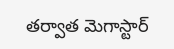తర్వాత మెగాస్టార్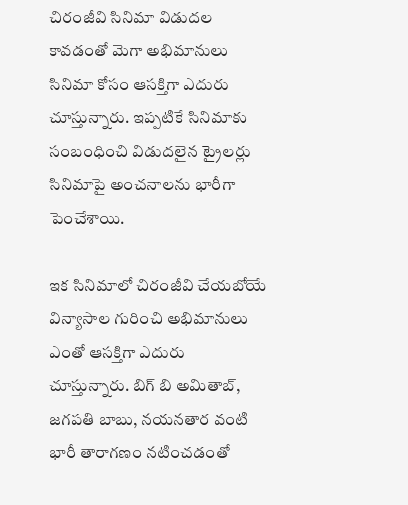చిరంజీవి సినిమా విడుదల కావడంతో మెగా అభిమానులు సినిమా కోసం ఆసక్తిగా ఎదురు చూస్తున్నారు. ఇప్పటికే సినిమాకు సంబంధించి విడుదలైన ట్రైలర్లు సినిమాపై అంచనాలను భారీగా పెంచేశాయి.

ఇక సినిమాలో చిరంజీవి చేయబోయే విన్యాసాల గురించి అభిమానులు ఎంతో ఆసక్తిగా ఎదురు చూస్తున్నారు. బిగ్ బి అమితాబ్, జగపతి బాబు, నయనతార వంటి భారీ తారాగణం నటించడంతో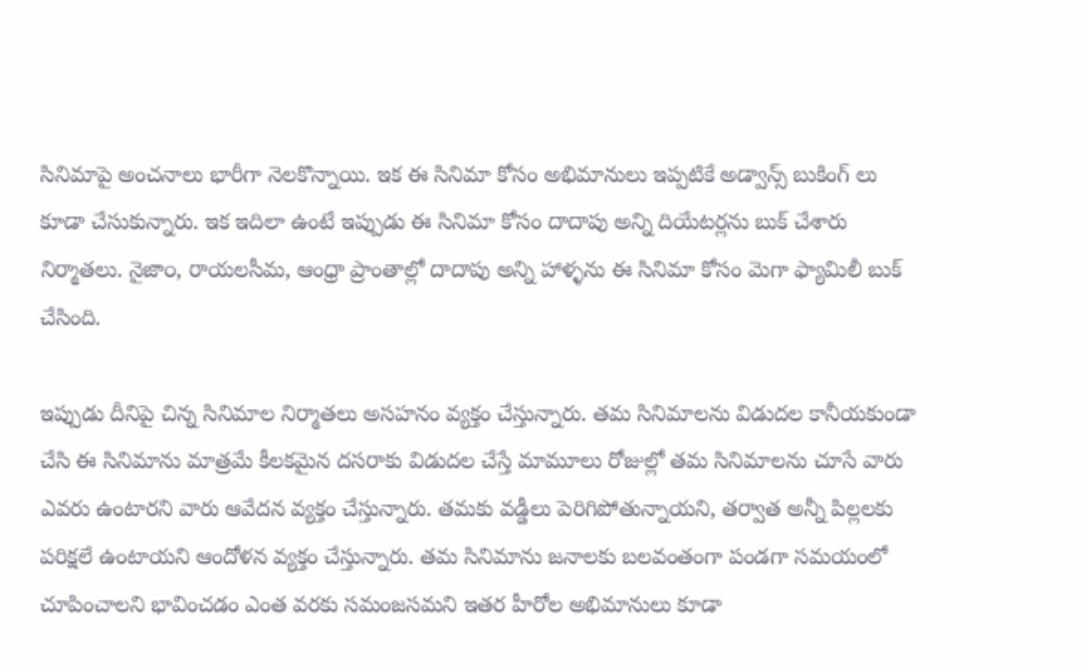సినిమాపై అంచనాలు భారీగా నెలకొన్నాయి. ఇక ఈ సినిమా కోసం అభిమానులు ఇప్పటికే అడ్వాన్స్ బుకింగ్ లు కూడా చేసుకున్నారు. ఇక ఇదిలా ఉంటే ఇప్పుడు ఈ సినిమా కోసం దాదాపు అన్ని దియేటర్లను బుక్ చేశారు నిర్మాతలు. నైజా౦, రాయలసీమ, ఆంధ్రా ప్రాంతాల్లో దాదాపు అన్ని హాళ్ళను ఈ సినిమా కోసం మెగా ఫ్యామిలీ బుక్ చేసింది.

ఇప్పుడు దీనిపై చిన్న సినిమాల నిర్మాతలు అసహనం వ్యక్తం చేస్తున్నారు. తమ సినిమాలను విడుదల కానీయకుండా చేసి ఈ సినిమాను మాత్రమే కీలకమైన దసరాకు విడుదల చేస్తే మామూలు రోజుల్లో తమ సినిమాలను చూసే వారు ఎవరు ఉంటారని వారు ఆవేదన వ్యక్తం చేస్తున్నారు. తమకు వడ్డీలు పెరిగిపోతున్నాయని, తర్వాత అన్నీ పిల్లలకు పరిక్షలే ఉంటాయని ఆందోళన వ్యక్తం చేస్తున్నారు. తమ సినిమాను జనాలకు బలవంతంగా పండగా సమయంలో చూపించాలని భావించడం ఎంత వరకు సమంజసమని ఇతర హీరోల అభిమానులు కూడా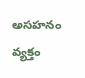అసహనం వ్యక్తం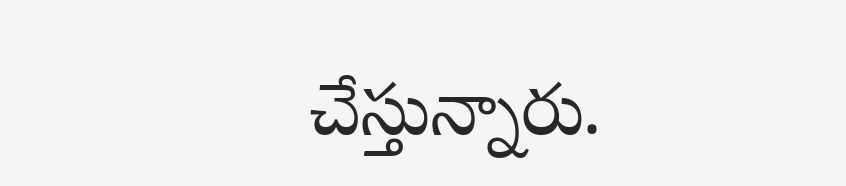చేస్తున్నారు.